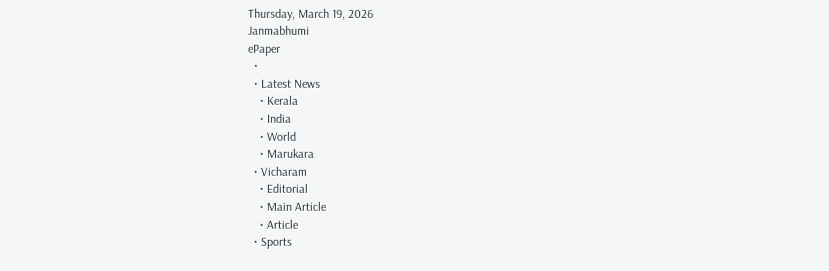Thursday, March 19, 2026
Janmabhumi
ePaper
  •
  • Latest News
    • Kerala
    • India
    • World
    • Marukara
  • Vicharam
    • Editorial
    • Main Article
    • Article
  • Sports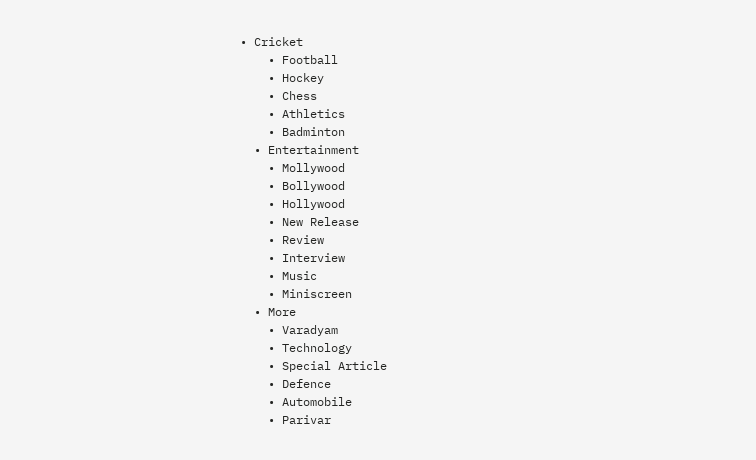• Cricket
    • Football
    • Hockey
    • Chess
    • Athletics
    • Badminton
  • Entertainment
    • Mollywood
    • Bollywood
    • Hollywood
    • New Release
    • Review
    • Interview
    • Music
    • Miniscreen
  • More
    • Varadyam
    • Technology
    • Special Article
    • Defence
    • Automobile
    • Parivar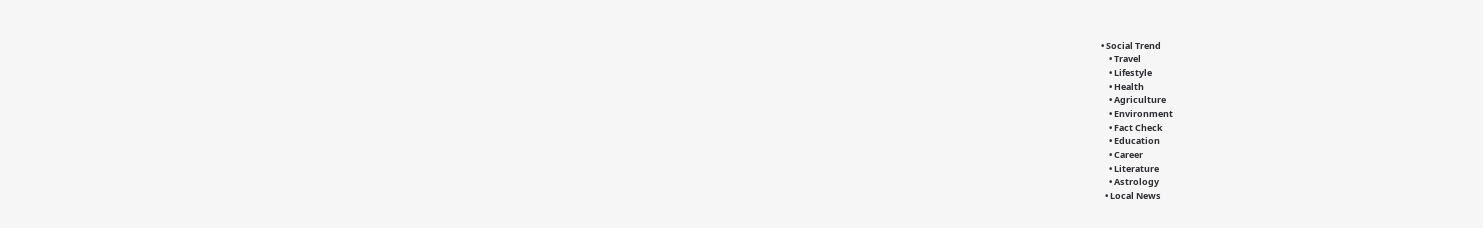• Social Trend
    • Travel
    • Lifestyle
    • Health
    • Agriculture
    • Environment
    • Fact Check
    • Education
    • Career
    • Literature
    • Astrology
  • Local News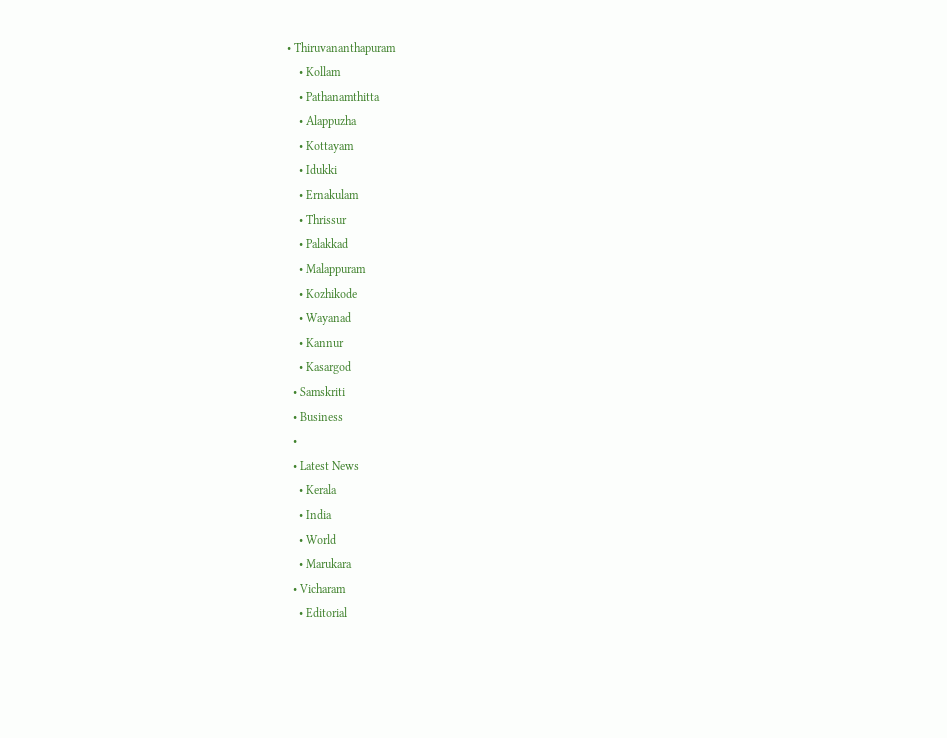• Thiruvananthapuram
    • Kollam
    • Pathanamthitta
    • Alappuzha
    • Kottayam
    • Idukki
    • Ernakulam
    • Thrissur
    • Palakkad
    • Malappuram
    • Kozhikode
    • Wayanad
    • Kannur
    • Kasargod
  • Samskriti
  • Business
  •
  • Latest News
    • Kerala
    • India
    • World
    • Marukara
  • Vicharam
    • Editorial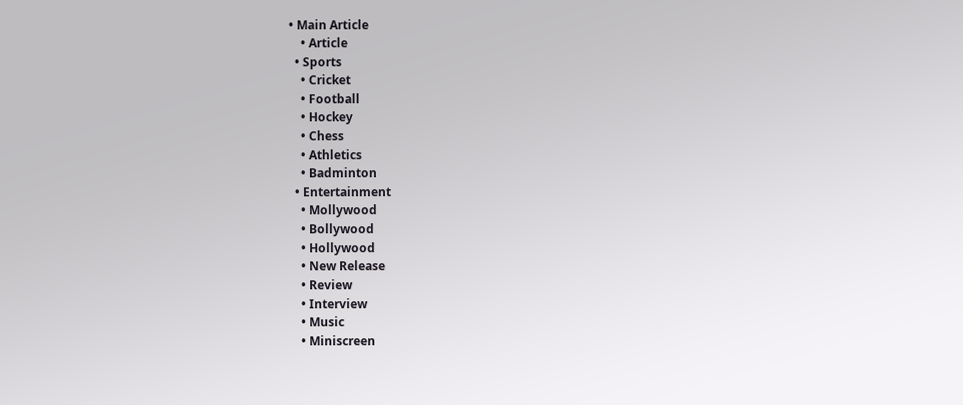• Main Article
    • Article
  • Sports
    • Cricket
    • Football
    • Hockey
    • Chess
    • Athletics
    • Badminton
  • Entertainment
    • Mollywood
    • Bollywood
    • Hollywood
    • New Release
    • Review
    • Interview
    • Music
    • Miniscreen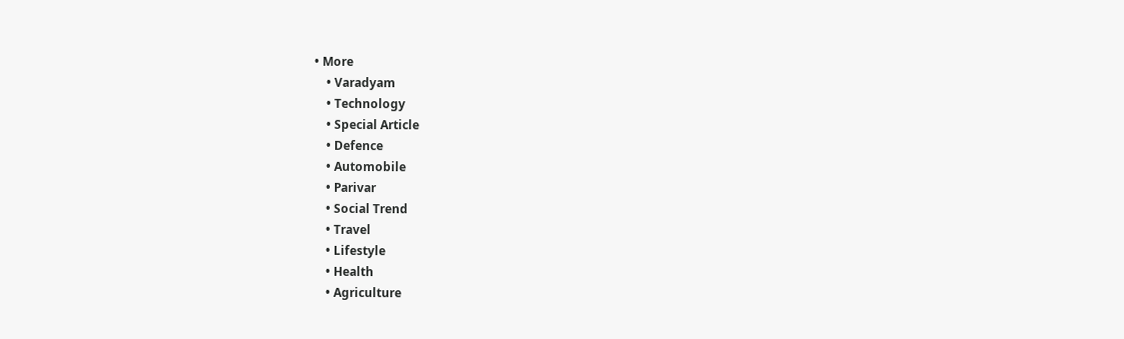• More
    • Varadyam
    • Technology
    • Special Article
    • Defence
    • Automobile
    • Parivar
    • Social Trend
    • Travel
    • Lifestyle
    • Health
    • Agriculture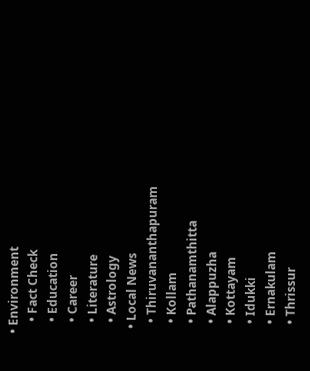• Environment
    • Fact Check
    • Education
    • Career
    • Literature
    • Astrology
  • Local News
    • Thiruvananthapuram
    • Kollam
    • Pathanamthitta
    • Alappuzha
    • Kottayam
    • Idukki
    • Ernakulam
    • Thrissur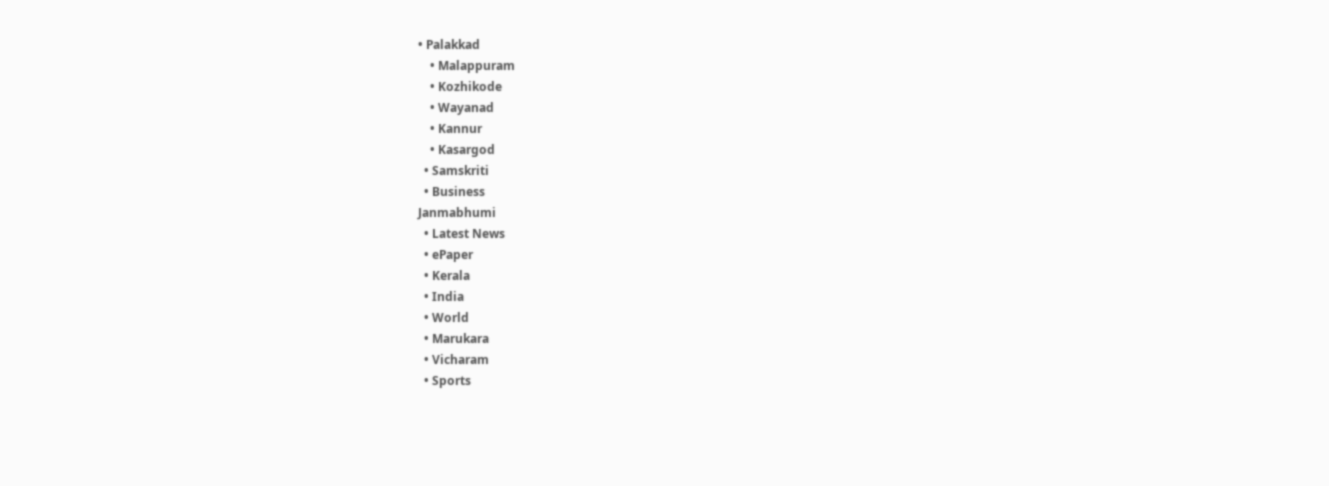• Palakkad
    • Malappuram
    • Kozhikode
    • Wayanad
    • Kannur
    • Kasargod
  • Samskriti
  • Business
Janmabhumi
  • Latest News
  • ePaper
  • Kerala
  • India
  • World
  • Marukara
  • Vicharam
  • Sports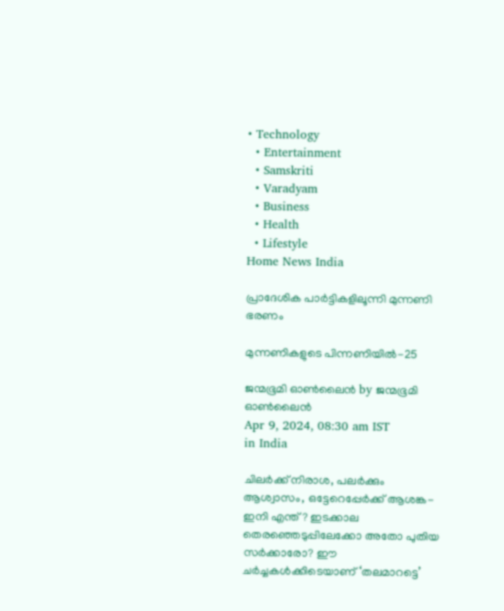• Technology
  • Entertainment
  • Samskriti
  • Varadyam
  • Business
  • Health
  • Lifestyle
Home News India

പ്രാദേശിക പാര്‍ട്ടികളിലൂന്നി മുന്നണി ഭരണം

മുന്നണികളുടെ പിന്നണിയില്‍-25

ജന്മഭൂമി ഓണ്‍ലൈന്‍ by ജന്മഭൂമി ഓണ്‍ലൈന്‍
Apr 9, 2024, 08:30 am IST
in India

ചിലര്‍ക്ക് നിരാശ, പലര്‍ക്കും ആശ്വാസം, ഒട്ടേറെപ്പേര്‍ക്ക് ആശങ്ക- ഇനി എന്ത്? ഇടക്കാല തെരഞ്ഞെടുപ്പിലേക്കോ അതോ പുതിയ സര്‍ക്കാരോ? ഈ ചര്‍ച്ചകള്‍ക്കിടെയാണ് ‘തലമാറട്ടെ’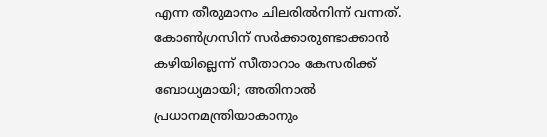എന്ന തീരുമാനം ചിലരില്‍നിന്ന് വന്നത്. കോണ്‍ഗ്രസിന് സര്‍ക്കാരുണ്ടാക്കാന്‍ കഴിയില്ലെന്ന് സീതാറാം കേസരിക്ക് ബോധ്യമായി; അതിനാല്‍ പ്രധാനമന്ത്രിയാകാനും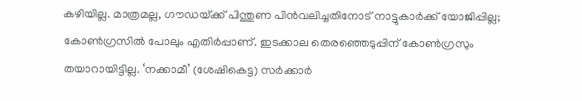കഴിയില്ല. മാത്രമല്ല, ഗൗഡയ്‌ക്ക് പിന്തുണ പിന്‍വലിച്ചതിനോട് നാട്ടുകാര്‍ക്ക് യോജിപ്പില്ല; കോണ്‍ഗ്രസില്‍ പോലും എതിര്‍പ്പാണ്. ഇടക്കാല തെരഞ്ഞെടുപ്പിന് കോണ്‍ഗ്രസും തയാറായിട്ടില്ല. ‘നക്കാമീ’ (ശേഷികെട്ട) സര്‍ക്കാര്‍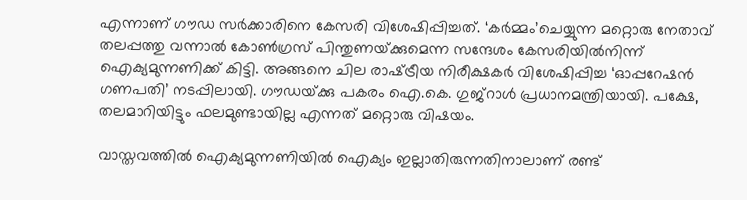എന്നാണ് ഗൗഡ സര്‍ക്കാരിനെ കേസരി വിശേഷിപ്പിച്ചത്. ‘കര്‍മ്മം’ചെയ്യുന്ന മറ്റൊരു നേതാവ് തലപ്പത്തു വന്നാല്‍ കോണ്‍ഗ്രസ് പിന്തുണയ്‌ക്കുമെന്ന സന്ദേശം കേസരിയില്‍നിന്ന് ഐക്യമുന്നണിക്ക് കിട്ടി. അങ്ങനെ ചില രാഷ്‌ട്രീയ നിരീക്ഷകര്‍ വിശേഷിപ്പിച്ച ‘ഓപ്പറേഷന്‍ ഗണപതി’ നടപ്പിലായി. ഗൗഡയ്‌ക്കു പകരം ഐ.കെ. ഗുജ്റാള്‍ പ്രധാനമന്ത്രിയായി. പക്ഷേ, തലമാറിയിട്ടും ഫലമുണ്ടായില്ല എന്നത് മറ്റൊരു വിഷയം.

വാസ്തവത്തില്‍ ഐക്യമുന്നണിയില്‍ ഐക്യം ഇല്ലാതിരുന്നതിനാലാണ് രണ്ട്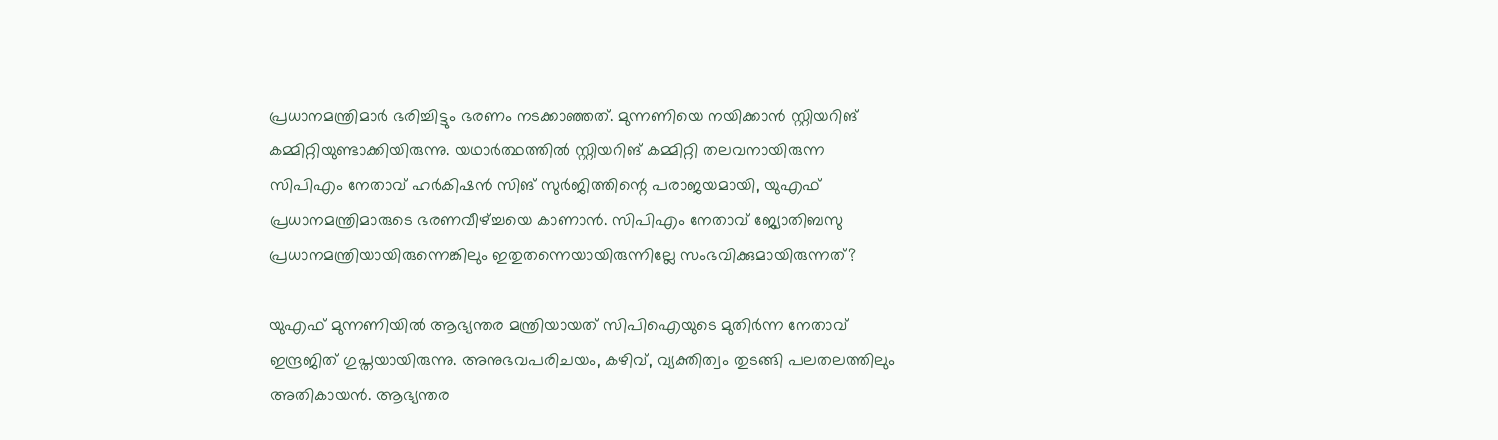പ്രധാനമന്ത്രിമാര്‍ ഭരിച്ചിട്ടും ഭരണം നടക്കാഞ്ഞത്. മുന്നണിയെ നയിക്കാന്‍ സ്റ്റിയറിങ് കമ്മിറ്റിയുണ്ടാക്കിയിരുന്നു. യഥാര്‍ത്ഥത്തില്‍ സ്റ്റിയറിങ് കമ്മിറ്റി തലവനായിരുന്ന സിപിഎം നേതാവ് ഹര്‍കിഷന്‍ സിങ് സുര്‍ജിത്തിന്റെ പരാജയമായി, യുഎഫ് പ്രധാനമന്ത്രിമാരുടെ ഭരണവീഴ്‌ച്ചയെ കാണാന്‍. സിപിഎം നേതാവ് ജ്യോതിബസു പ്രധാനമന്ത്രിയായിരുന്നെങ്കിലും ഇതുതന്നെയായിരുന്നില്ലേ സംഭവിക്കുമായിരുന്നത്?

യുഎഫ് മുന്നണിയില്‍ ആഭ്യന്തര മന്ത്രിയായത് സിപിഐയുടെ മുതിര്‍ന്ന നേതാവ് ഇന്ദ്രജിത് ഗുപ്തയായിരുന്നു. അനുഭവപരിചയം, കഴിവ്, വ്യക്തിത്വം തുടങ്ങി പലതലത്തിലും അതികായന്‍. ആഭ്യന്തര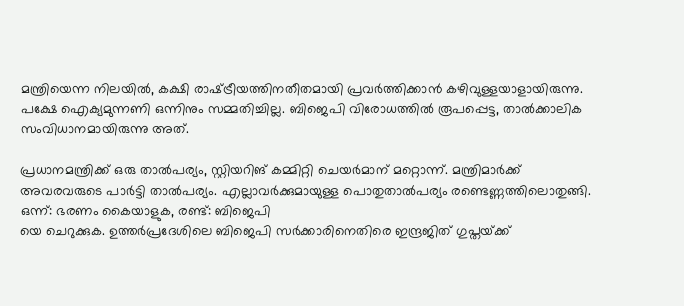മന്ത്രിയെന്ന നിലയില്‍, കക്ഷി രാഷ്‌ട്രീയത്തിനതീതമായി പ്രവര്‍ത്തിക്കാന്‍ കഴിവുള്ളയാളായിരുന്നു. പക്ഷേ ഐക്യമുന്നണി ഒന്നിനും സമ്മതിച്ചില്ല. ബിജെപി വിരോധത്തില്‍ രൂപപ്പെട്ട, താല്‍ക്കാലിക സംവിധാനമായിരുന്നു അത്.

പ്രധാനമന്ത്രിക്ക് ഒരു താല്‍പര്യം, സ്റ്റിയറിങ് കമ്മിറ്റി ചെയര്‍മാന് മറ്റൊന്ന്. മന്ത്രിമാര്‍ക്ക് അവരവരുടെ പാര്‍ട്ടി താല്‍പര്യം. എല്ലാവര്‍ക്കുമായുള്ള പൊതുതാല്‍പര്യം രണ്ടെണ്ണത്തിലൊതുങ്ങി. ഒന്ന്: ഭരണം കൈയാളുക, രണ്ട്: ബിജെപി
യെ ചെറുക്കുക. ഉത്തര്‍പ്രദേശിലെ ബിജെപി സര്‍ക്കാരിനെതിരെ ഇന്ദ്രജിത് ഗുപ്തയ്‌ക്ക്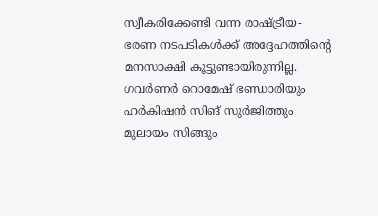സ്വീകരിക്കേണ്ടി വന്ന രാഷ്‌ട്രീയ-ഭരണ നടപടികള്‍ക്ക് അദ്ദേഹത്തിന്റെ മനസാക്ഷി കൂട്ടുണ്ടായിരുന്നില്ല. ഗവര്‍ണര്‍ റൊമേഷ് ഭണ്ഡാരിയും ഹര്‍കിഷന്‍ സിങ് സുര്‍ജിത്തും മുലായം സിങ്ങും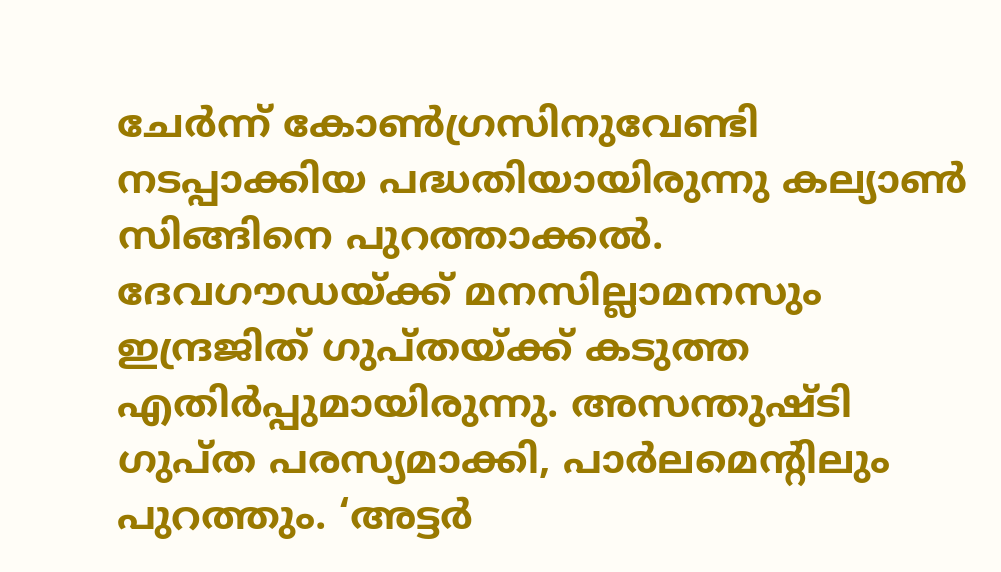ചേര്‍ന്ന് കോണ്‍ഗ്രസിനുവേണ്ടി നടപ്പാക്കിയ പദ്ധതിയായിരുന്നു കല്യാണ്‍ സിങ്ങിനെ പുറത്താക്കല്‍. ദേവഗൗഡയ്‌ക്ക് മനസില്ലാമനസും ഇന്ദ്രജിത് ഗുപ്തയ്‌ക്ക് കടുത്ത എതിര്‍പ്പുമായിരുന്നു. അസന്തുഷ്ടി ഗുപ്ത പരസ്യമാക്കി, പാര്‍ലമെന്റിലും പുറത്തും. ‘അട്ടര്‍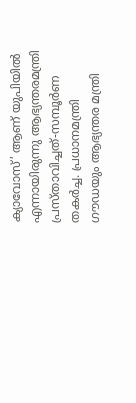ക്യാവോസ്’ ആണ് യുപിയില്‍ എന്നായിരുന്നു ആഭ്യന്തരമന്ത്രി പ്രസ്താവിച്ചത്-സമ്പൂര്‍ണ തകര്‍ച്ച. പ്രധാനമന്ത്രി ഗൗഡയും ആഭ്യന്തര മന്ത്രി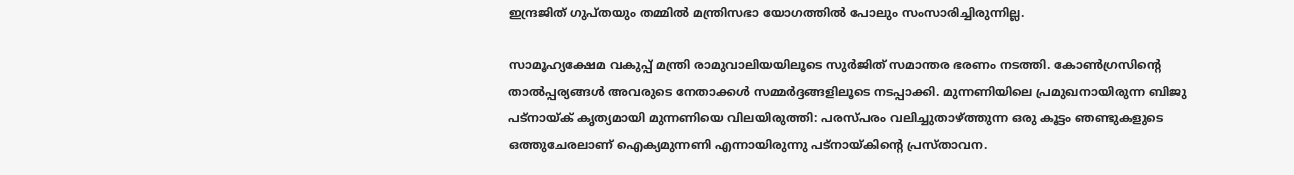ഇന്ദ്രജിത് ഗുപ്തയും തമ്മില്‍ മന്ത്രിസഭാ യോഗത്തില്‍ പോലും സംസാരിച്ചിരുന്നില്ല.

സാമൂഹ്യക്ഷേമ വകുപ്പ് മന്ത്രി രാമുവാലിയയിലൂടെ സുര്‍ജിത് സമാന്തര ഭരണം നടത്തി. കോണ്‍ഗ്രസിന്റെ താല്‍പ്പര്യങ്ങള്‍ അവരുടെ നേതാക്കള്‍ സമ്മര്‍ദ്ദങ്ങളിലൂടെ നടപ്പാക്കി. മുന്നണിയിലെ പ്രമുഖനായിരുന്ന ബിജു പട്നായ്‌ക് കൃത്യമായി മുന്നണിയെ വിലയിരുത്തി: പരസ്പരം വലിച്ചുതാഴ്‌ത്തുന്ന ഒരു കൂട്ടം ഞണ്ടുകളുടെ ഒത്തുചേരലാണ് ഐക്യമുന്നണി എന്നായിരുന്നു പട്നായ്‌കിന്റെ പ്രസ്താവന.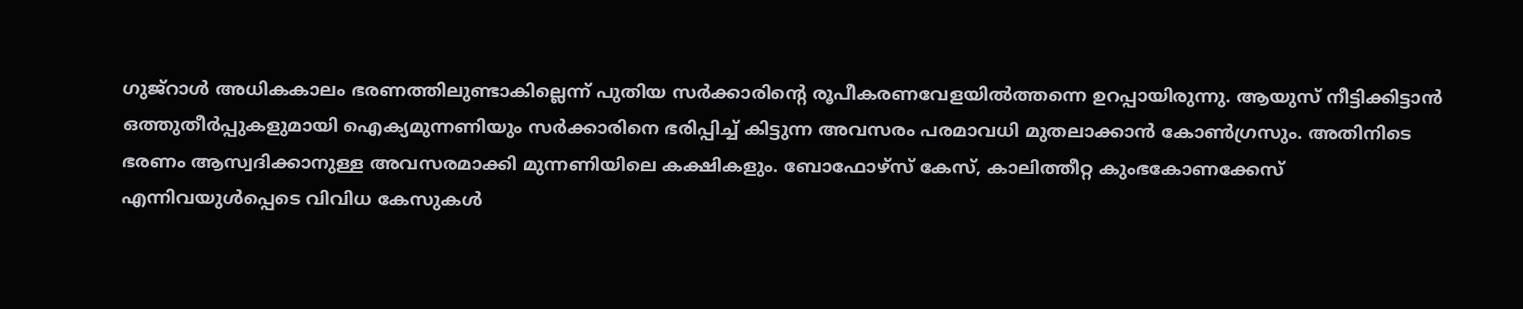ഗുജ്റാള്‍ അധികകാലം ഭരണത്തിലുണ്ടാകില്ലെന്ന് പുതിയ സര്‍ക്കാരിന്റെ രൂപീകരണവേളയില്‍ത്തന്നെ ഉറപ്പായിരുന്നു. ആയുസ് നീട്ടിക്കിട്ടാന്‍ ഒത്തുതീര്‍പ്പുകളുമായി ഐക്യമുന്നണിയും സര്‍ക്കാരിനെ ഭരിപ്പിച്ച് കിട്ടുന്ന അവസരം പരമാവധി മുതലാക്കാന്‍ കോണ്‍ഗ്രസും. അതിനിടെ ഭരണം ആസ്വദിക്കാനുള്ള അവസരമാക്കി മുന്നണിയിലെ കക്ഷികളും. ബോഫോഴ്സ് കേസ്, കാലിത്തീറ്റ കുംഭകോണക്കേസ് എന്നിവയുള്‍പ്പെടെ വിവിധ കേസുകള്‍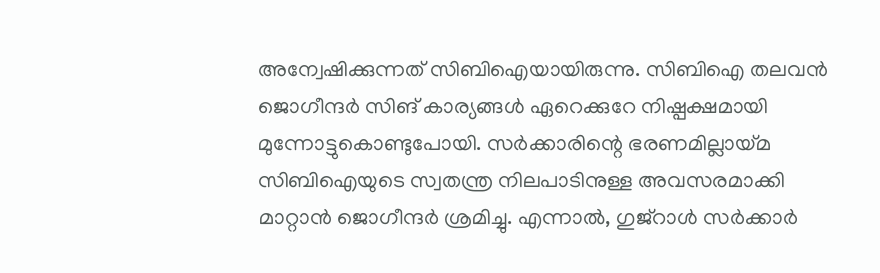അന്വേഷിക്കുന്നത് സിബിഐയായിരുന്നു. സിബിഐ തലവന്‍ ജൊഗീന്ദര്‍ സിങ് കാര്യങ്ങള്‍ ഏറെക്കുറേ നിഷ്പക്ഷമായി മുന്നോട്ടുകൊണ്ടുപോയി. സര്‍ക്കാരിന്റെ ഭരണമില്ലായ്‌മ സിബിഐയുടെ സ്വതന്ത്ര നിലപാടിനുള്ള അവസരമാക്കി മാറ്റാന്‍ ജൊഗീന്ദര്‍ ശ്രമിച്ചു. എന്നാല്‍, ഗുജ്റാള്‍ സര്‍ക്കാര്‍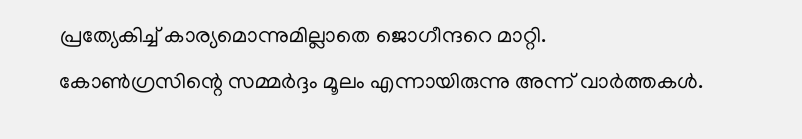പ്രത്യേകിച്ച് കാര്യമൊന്നുമില്ലാതെ ജൊഗീന്ദറെ മാറ്റി. കോണ്‍ഗ്രസിന്റെ സമ്മര്‍ദ്ദം മൂലം എന്നായിരുന്നു അന്ന് വാര്‍ത്തകള്‍.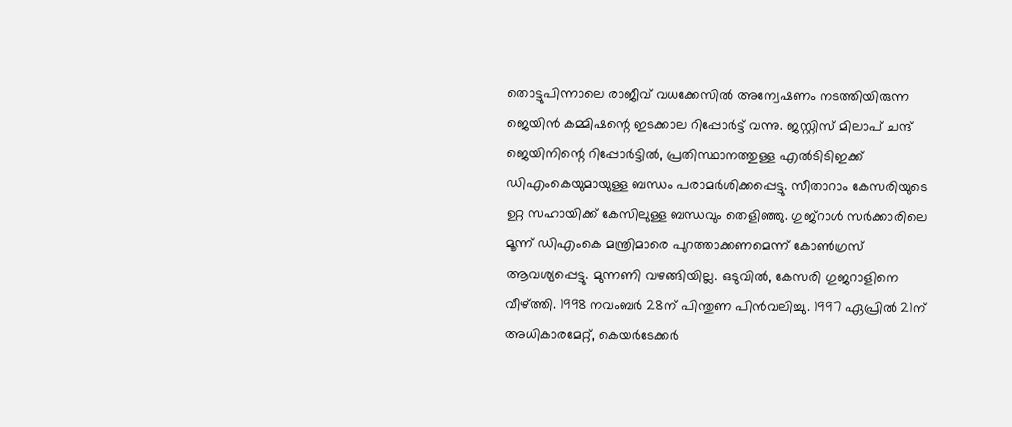തൊട്ടുപിന്നാലെ രാജീവ് വധക്കേസില്‍ അന്വേഷണം നടത്തിയിരുന്ന ജെയിന്‍ കമ്മിഷന്റെ ഇടക്കാല റിപ്പോര്‍ട്ട് വന്നു. ജസ്റ്റിസ് മിലാപ് ചന്ദ് ജെയിനിന്റെ റിപ്പോര്‍ട്ടില്‍, പ്രതിസ്ഥാനത്തുള്ള എല്‍ടിടിഇക്ക് ഡിഎംകെയുമായുള്ള ബന്ധം പരാമര്‍ശിക്കപ്പെട്ടു. സീതാറാം കേസരിയുടെ ഉറ്റ സഹായിക്ക് കേസിലുള്ള ബന്ധവും തെളിഞ്ഞു. ഗുജ്റാള്‍ സര്‍ക്കാരിലെ മൂന്ന് ഡിഎംകെ മന്ത്രിമാരെ പുറത്താക്കണമെന്ന് കോണ്‍ഗ്രസ് ആവശ്യപ്പെട്ടു. മുന്നണി വഴങ്ങിയില്ല. ഒടുവില്‍, കേസരി ഗുജറാളിനെ വീഴ്‌ത്തി. 1998 നവംബര്‍ 28ന് പിന്തുണ പിന്‍വലിച്ചു. 1997 ഏപ്രില്‍ 21ന് അധികാരമേറ്റ്, കെയര്‍ടേക്കര്‍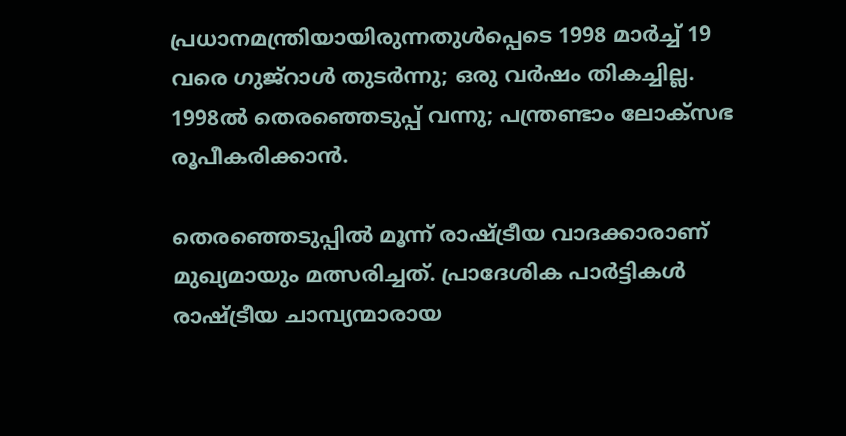പ്രധാനമന്ത്രിയായിരുന്നതുള്‍പ്പെടെ 1998 മാര്‍ച്ച് 19 വരെ ഗുജ്റാള്‍ തുടര്‍ന്നു; ഒരു വര്‍ഷം തികച്ചില്ല. 1998ല്‍ തെരഞ്ഞെടുപ്പ് വന്നു; പന്ത്രണ്ടാം ലോക്സഭ രൂപീകരിക്കാന്‍.

തെരഞ്ഞെടുപ്പില്‍ മൂന്ന് രാഷ്‌ട്രീയ വാദക്കാരാണ് മുഖ്യമായും മത്സരിച്ചത്. പ്രാദേശിക പാര്‍ട്ടികള്‍ രാഷ്‌ട്രീയ ചാമ്പ്യന്മാരായ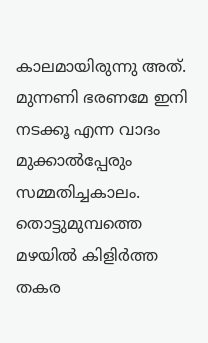കാലമായിരുന്നു അത്. മുന്നണി ഭരണമേ ഇനി നടക്കൂ എന്ന വാദം മുക്കാല്‍പ്പേരും സമ്മതിച്ചകാലം. തൊട്ടുമുമ്പത്തെ മഴയില്‍ കിളിര്‍ത്ത തകര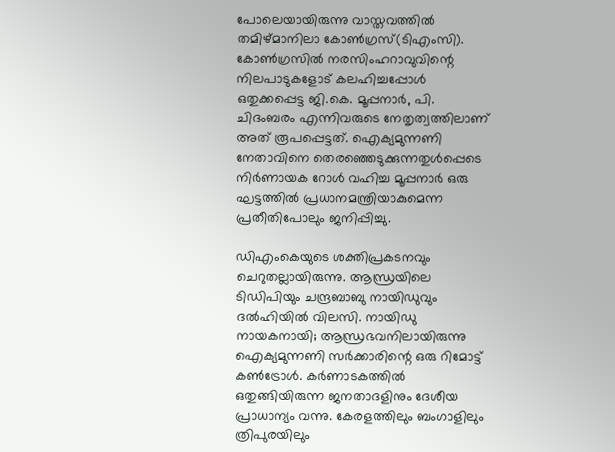പോലെയായിരുന്നു വാസ്തവത്തില്‍ തമിഴ്മാനിലാ കോണ്‍ഗ്രസ്(ടിഎംസി). കോണ്‍ഗ്രസില്‍ നരസിംഹറാവുവിന്റെ നിലപാടുകളോട് കലഹിച്ചപ്പോള്‍ ഒതുക്കപ്പെട്ട ജി.കെ. മൂപ്പനാര്‍, പി. ചിദംബരം എന്നിവരുടെ നേതൃത്വത്തിലാണ് അത് രൂപപ്പെട്ടത്. ഐക്യമുന്നണി നേതാവിനെ തെരഞ്ഞെടുക്കുന്നതുള്‍പ്പെടെ നിര്‍ണായക റോള്‍ വഹിച്ച മൂപ്പനാര്‍ ഒരു ഘട്ടത്തില്‍ പ്രധാനമന്ത്രിയാകുമെന്ന പ്രതീതിപോലും ജനിപ്പിച്ചു.

ഡിഎംകെയുടെ ശക്തിപ്രകടനവും ചെറുതല്ലായിരുന്നു. ആന്ധ്രയിലെ ടിഡിപിയും ചന്ദ്രബാബു നായിഡുവും ദല്‍ഹിയില്‍ വിലസി. നായിഡു നായകനായി; ആന്ധ്രഭവനിലായിരുന്നു ഐക്യമുന്നണി സര്‍ക്കാരിന്റെ ഒരു റിമോട്ട് കണ്‍ട്രോള്‍. കര്‍ണാടകത്തില്‍ ഒതുങ്ങിയിരുന്ന ജനതാദളിനും ദേശീയ പ്രാധാന്യം വന്നു. കേരളത്തിലും ബംഗാളിലും ത്രിപുരയിലും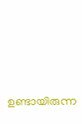ഉണ്ടായിരുന്ന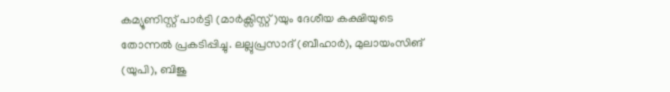കമ്യൂണിസ്റ്റ് പാര്‍ട്ടി (മാര്‍ക്സിസ്റ്റ്)യും ദേശീയ കക്ഷിയുടെ തോന്നല്‍ പ്രകടിപ്പിച്ചു. ലല്ലുപ്രസാദ് (ബീഹാര്‍), മുലായംസിങ് (യുപി), ബിജു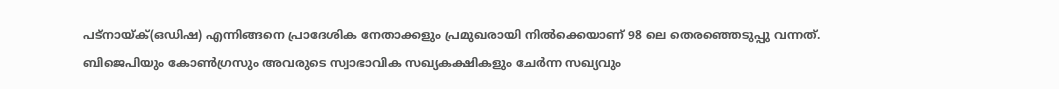പട്നായ്‌ക്(ഒഡിഷ) എന്നിങ്ങനെ പ്രാദേശിക നേതാക്കളും പ്രമുഖരായി നില്‍ക്കെയാണ് 98 ലെ തെരഞ്ഞെടുപ്പു വന്നത്. ബിജെപിയും കോണ്‍ഗ്രസും അവരുടെ സ്വാഭാവിക സഖ്യകക്ഷികളും ചേര്‍ന്ന സഖ്യവും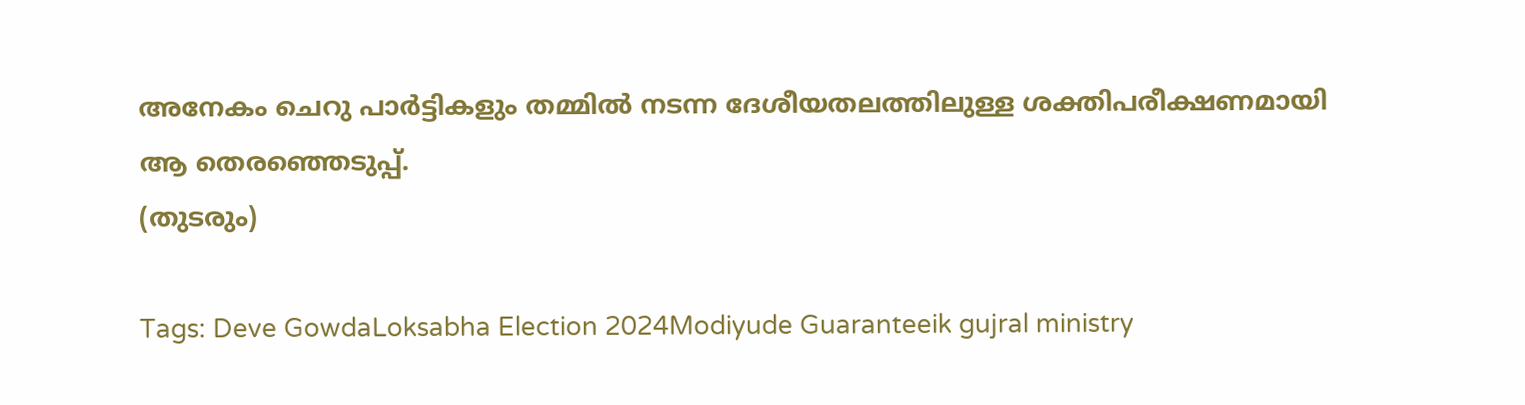അനേകം ചെറു പാര്‍ട്ടികളും തമ്മില്‍ നടന്ന ദേശീയതലത്തിലുള്ള ശക്തിപരീക്ഷണമായി ആ തെരഞ്ഞെടുപ്പ്.
(തുടരും)

Tags: Deve GowdaLoksabha Election 2024Modiyude Guaranteeik gujral ministry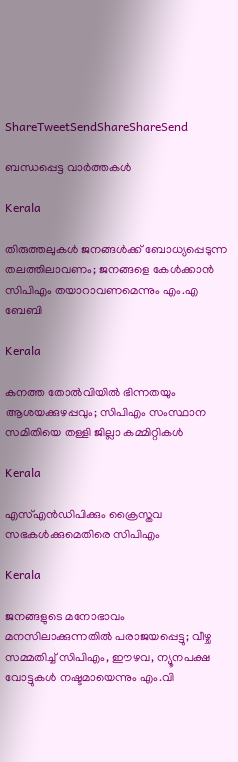ShareTweetSendShareShareSend

ബന്ധപ്പെട്ട വാര്‍ത്തകള്‍

Kerala

തിരുത്തലുകള്‍ ജനങ്ങൾക്ക് ബോധ്യപ്പെടുന്ന തലത്തിലാവണം; ജനങ്ങളെ കേള്‍ക്കാന്‍ സിപിഎം തയാറാവണമെന്നും എം.എ ബേബി

Kerala

കനത്ത തോല്‍വിയില്‍ ഭിന്നതയും ആശയക്കുഴപ്പവും; സിപിഎം സംസ്ഥാന സമിതിയെ തള്ളി ജില്ലാ കമ്മിറ്റികള്‍

Kerala

എസ്എന്‍ഡിപിക്കും ക്രൈസ്തവ സഭകള്‍ക്കുമെതിരെ സിപിഎം

Kerala

ജനങ്ങളുടെ മനോഭാവം മനസിലാക്കുന്നതിൽ പരാജയപ്പെട്ടു; വീഴ്ച സമ്മതിച്ച് സിപിഎം, ഈഴവ, ന്യൂനപക്ഷ വോട്ടുകൾ നഷ്ടമായെന്നും എം.വി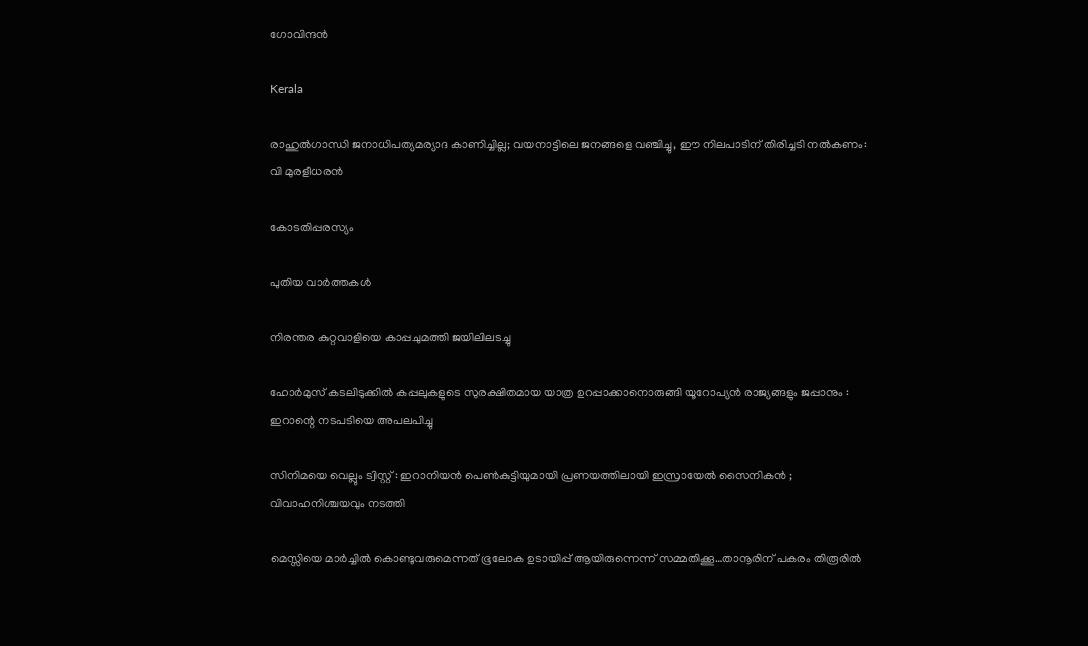ഗോവിന്ദൻ

Kerala

രാഹുൽഗാന്ധി ജനാധിപത്യമര്യാദ കാണിച്ചില്ല; വയനാട്ടിലെ ജനങ്ങളെ വഞ്ചിച്ചു, ഈ നിലപാടിന് തിരിച്ചടി നൽകണം: വി മുരളീധരൻ

കോടതിപ്പരസ്യം

പുതിയ വാര്‍ത്തകള്‍

നിരന്തര കുറ്റവാളിയെ കാപ്പചുമത്തി ജയിലിലടച്ചു

ഹോർമുസ് കടലിടുക്കിൽ കപ്പലുകളുടെ സുരക്ഷിതമായ യാത്ര ഉറപ്പാക്കാനൊരുങ്ങി യൂറോപ്യൻ രാജ്യങ്ങളും ജപ്പാനും : ഇറാന്റെ നടപടിയെ അപലപിച്ചു

സിനിമയെ വെല്ലും ട്വിസ്റ്റ് : ഇറാനിയൻ പെൺകുട്ടിയുമായി പ്രണയത്തിലായി ഇസ്രായേൽ സൈനികൻ ; വിവാഹനിശ്ചയവും നടത്തി

മെസ്സിയെ മാര്‍ച്ചില്‍ കൊണ്ടുവരുമെന്നത് ഭൂലോക ഉടായിപ്പ് ആയിരുന്നെന്ന് സമ്മതിക്കൂ…താനൂരിന് പകരം തിരൂരില്‍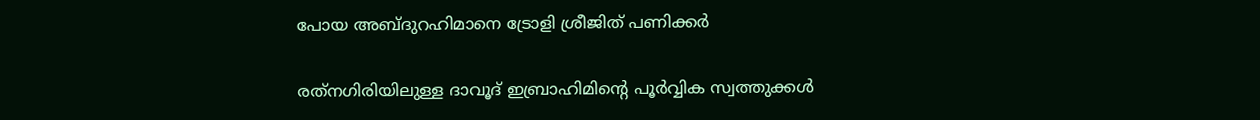പോയ അബ്ദുറഹിമാനെ ട്രോളി ശ്രീജിത് പണിക്കര്‍

രത്‌നഗിരിയിലുള്ള ദാവൂദ് ഇബ്രാഹിമിന്റെ പൂർവ്വിക സ്വത്തുക്കൾ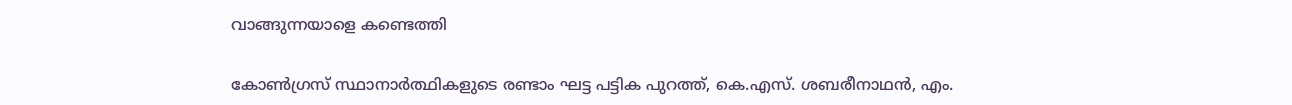വാങ്ങുന്നയാളെ കണ്ടെത്തി

കോണ്‍ഗ്രസ് സ്ഥാനാര്‍ത്ഥികളുടെ രണ്ടാം ഘട്ട പട്ടിക പുറത്ത്, കെ.എസ്. ശബരീനാഥന്‍, എം.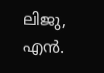ലിജു, എന്‍.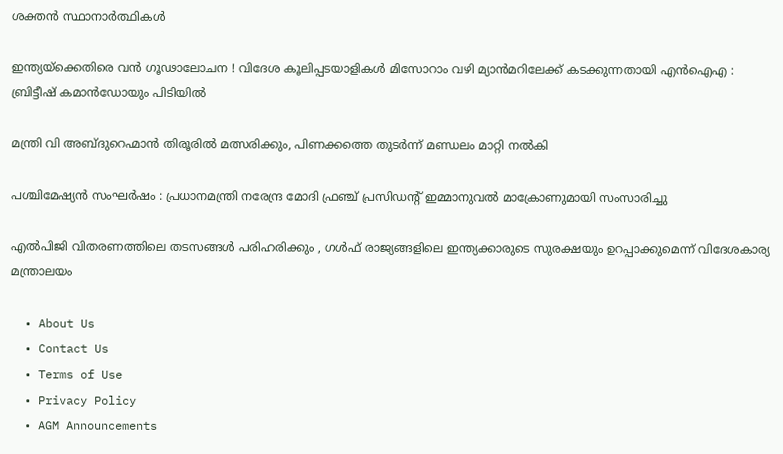ശക്തന്‍ സ്ഥാനാര്‍ത്ഥികള്‍

ഇന്ത്യയ്‌ക്കെതിരെ വൻ ഗൂഢാലോചന ! വിദേശ കൂലിപ്പടയാളികൾ മിസോറാം വഴി മ്യാൻമറിലേക്ക് കടക്കുന്നതായി എൻഐഎ : ബ്രിട്ടീഷ് കമാൻഡോയും പിടിയിൽ

മന്ത്രി വി അബ്ദുറെഹ്മാന്‍ തിരൂരില്‍ മത്സരിക്കും, പിണക്കത്തെ തുടര്‍ന്ന് മണ്ഡലം മാറ്റി നല്‍കി

പശ്ചിമേഷ്യൻ സംഘർഷം : പ്രധാനമന്ത്രി നരേന്ദ്ര മോദി ഫ്രഞ്ച് പ്രസിഡന്റ് ഇമ്മാനുവൽ മാക്രോണുമായി സംസാരിച്ചു

എൽപിജി വിതരണത്തിലെ തടസങ്ങൾ പരിഹരിക്കും , ഗൾഫ് രാജ്യങ്ങളിലെ ഇന്ത്യക്കാരുടെ സുരക്ഷയും ഉറപ്പാക്കുമെന്ന് വിദേശകാര്യ മന്ത്രാലയം

  • About Us
  • Contact Us
  • Terms of Use
  • Privacy Policy
  • AGM Announcements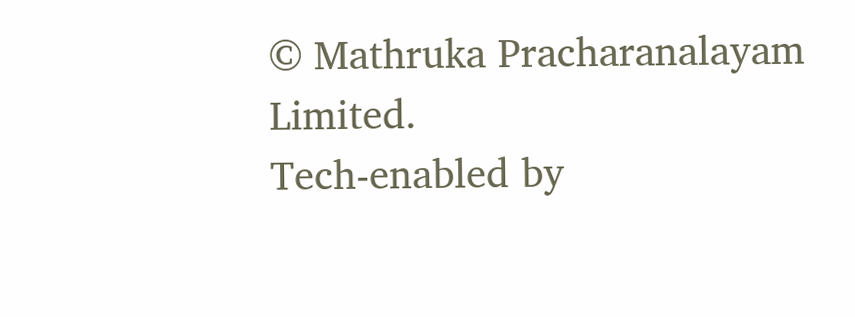© Mathruka Pracharanalayam Limited.
Tech-enabled by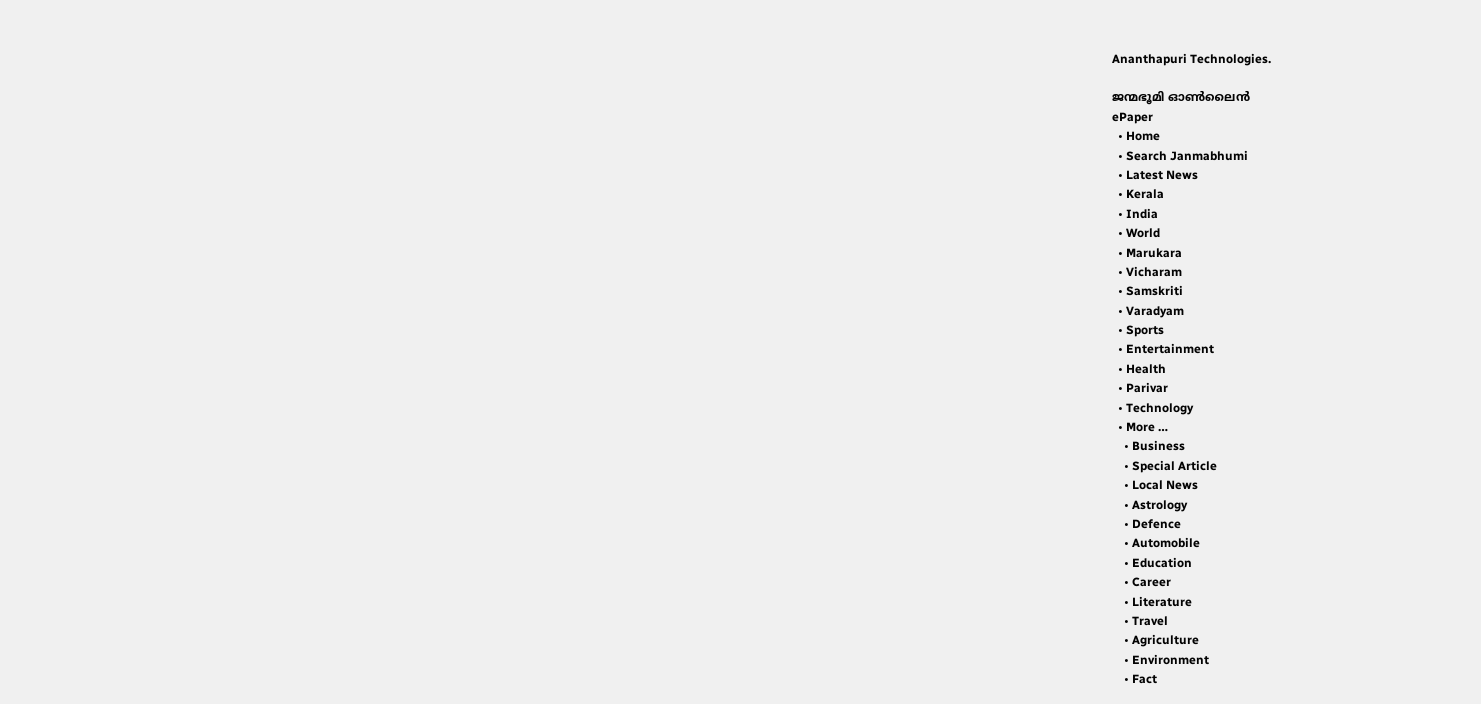Ananthapuri Technologies.

ജന്മഭൂമി ഓണ്‍ലൈന്‍
ePaper
  • Home
  • Search Janmabhumi
  • Latest News
  • Kerala
  • India
  • World
  • Marukara
  • Vicharam
  • Samskriti
  • Varadyam
  • Sports
  • Entertainment
  • Health
  • Parivar
  • Technology
  • More …
    • Business
    • Special Article
    • Local News
    • Astrology
    • Defence
    • Automobile
    • Education
    • Career
    • Literature
    • Travel
    • Agriculture
    • Environment
    • Fact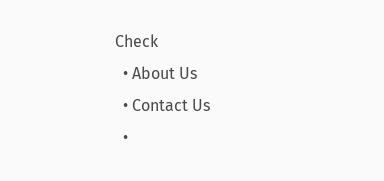Check
  • About Us
  • Contact Us
  •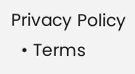Privacy Policy
  • Terms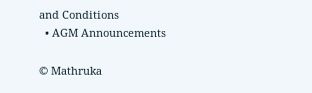and Conditions
  • AGM Announcements

© Mathruka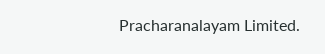Pracharanalayam Limited.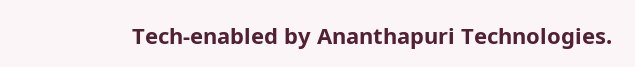Tech-enabled by Ananthapuri Technologies.